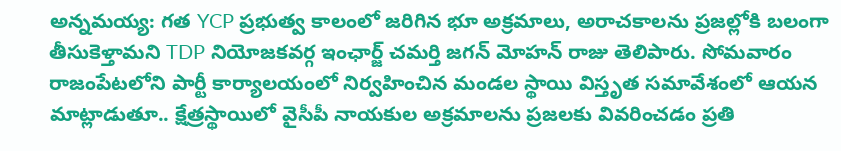అన్నమయ్య: గత YCP ప్రభుత్వ కాలంలో జరిగిన భూ అక్రమాలు, అరాచకాలను ప్రజల్లోకి బలంగా తీసుకెళ్తామని TDP నియోజకవర్గ ఇంఛార్జ్ చమర్తి జగన్ మోహన్ రాజు తెలిపారు. సోమవారం రాజంపేటలోని పార్టీ కార్యాలయంలో నిర్వహించిన మండల స్థాయి విస్తృత సమావేశంలో ఆయన మాట్లాడుతూ.. క్షేత్రస్థాయిలో వైసీపీ నాయకుల అక్రమాలను ప్రజలకు వివరించడం ప్రతి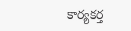కార్యకర్త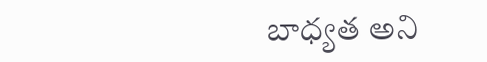బాధ్యత అని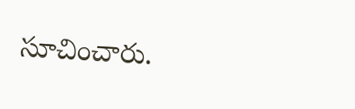సూచించారు.